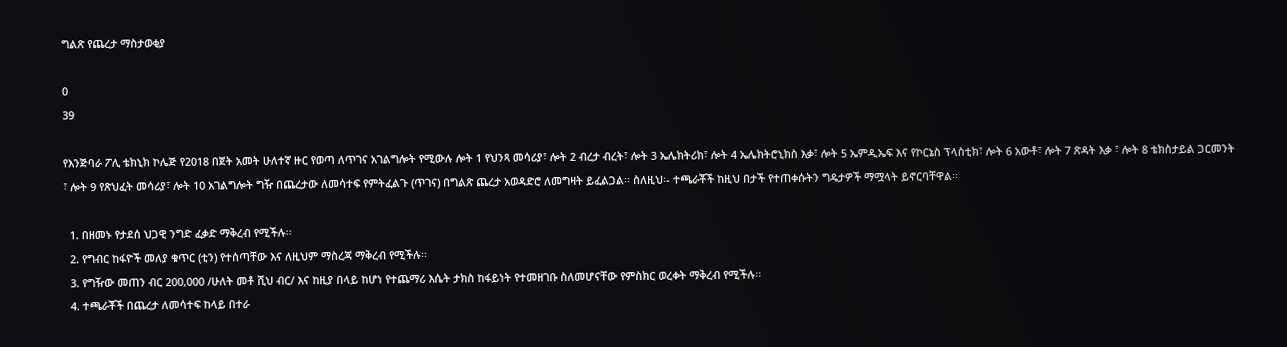ግልጽ የጨረታ ማስታወቂያ

0
39

የእንጅባራ ፖሊ ቴክኒክ ኮሌጅ የ2018 በጀት አመት ሁለተኛ ዙር የወጣ ለጥገና አገልግሎት የሚውሉ ሎት 1 የህንጻ መሳሪያ፣ ሎት 2 ብረታ ብረት፣ ሎት 3 ኤሌክትሪክ፣ ሎት 4 ኤሌክትሮኒክስ እቃ፣ ሎት 5 ኤምዲኤፍ እና የኮርኔስ ፕላስቲክ፣ ሎት 6 አውቶ፣ ሎት 7 ጽዳት እቃ ፣ ሎት 8 ቴክስታይል ጋርመንት ፣ ሎት 9 የጽህፈት መሳሪያ፣ ሎት 10 አገልግሎት ግዥ በጨረታው ለመሳተፍ የምትፈልጉ (ጥገና) በግልጽ ጨረታ አወዳድሮ ለመግዛት ይፈልጋል፡፡ ስለዚህ፡- ተጫራቾች ከዚህ በታች የተጠቀሱትን ግዴታዎች ማሟላት ይኖርባቸዋል፡፡

  1. በዘመኑ የታደሰ ህጋዊ ንግድ ፈቃድ ማቅረብ የሚችሉ፡፡
  2. የግብር ከፋዮች መለያ ቁጥር (ቲን) የተሰጣቸው እና ለዚህም ማስረጃ ማቅረብ የሚችሉ፡፡
  3. የግዥው መጠን ብር 200,000 /ሁለት መቶ ሺህ ብር/ እና ከዚያ በላይ ከሆነ የተጨማሪ እሴት ታክስ ከፋይነት የተመዘገቡ ስለመሆናቸው የምስክር ወረቀት ማቅረብ የሚችሉ፡፡
  4. ተጫራቾች በጨረታ ለመሳተፍ ከላይ በተራ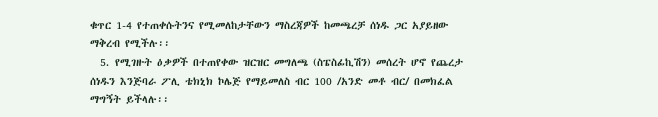ቁጥር 1-4 የተጠቀሱትንና የሚመለከታቸውን ማስረጃዎች ከመጫረቻ ሰነዱ ጋር አያይዘው ማቅረብ የሚችሉ፡፡
  5. የሚገዙት ዕቃዎች በተጠየቀው ዝርዝር መግለጫ (ስፔስፊኪሽን) መሰረት ሆኖ የጨረታ ሰነዱን እንጅባራ ፖሊ ቴክኒክ ኮሌጅ የማይመለስ ብር 100 /አንድ መቶ ብር/ በመክፈል ማግኝት ይችላሉ፡፡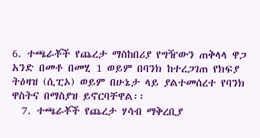6. ተጫራቾች የጨረታ ማስከበሪያ የግዥውን ጠቅላላ ዋጋ አንድ በመቶ በመሂ 1 ወይም በባንክ ከተረጋገጠ የክፍያ ትዕዛዝ (ሲፒኦ) ወይም በሁኔታ ላይ ያልተመሰረተ የባንክ ዋስትና በማስያዝ ይኖርባቸዋል፡፡
  7. ተጫራቾች የጨረታ ሃሳብ ማቅረቢያ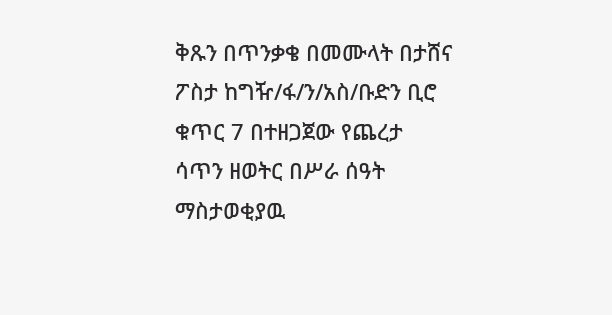ቅጹን በጥንቃቄ በመሙላት በታሸና ፖስታ ከግዥ/ፋ/ን/አስ/ቡድን ቢሮ ቁጥር 7 በተዘጋጀው የጨረታ ሳጥን ዘወትር በሥራ ሰዓት ማስታወቂያዉ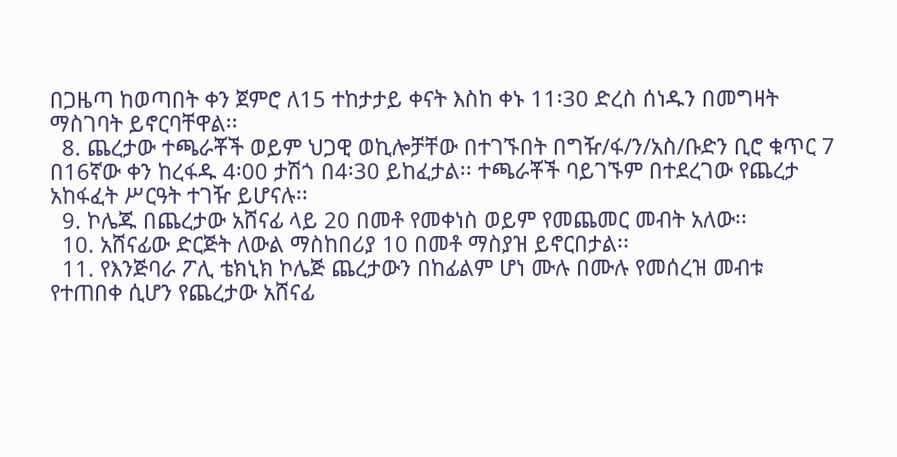በጋዜጣ ከወጣበት ቀን ጀምሮ ለ15 ተከታታይ ቀናት እስከ ቀኑ 11፡30 ድረስ ሰነዱን በመግዛት ማስገባት ይኖርባቸዋል፡፡
  8. ጨረታው ተጫራቾች ወይም ህጋዊ ወኪሎቻቸው በተገኙበት በግዥ/ፋ/ን/አስ/ቡድን ቢሮ ቁጥር 7 በ16ኛው ቀን ከረፋዱ 4፡00 ታሽጎ በ4፡30 ይከፈታል፡፡ ተጫራቾች ባይገኙም በተደረገው የጨረታ አከፋፈት ሥርዓት ተገዥ ይሆናሉ፡፡
  9. ኮሌጁ በጨረታው አሸናፊ ላይ 20 በመቶ የመቀነስ ወይም የመጨመር መብት አለው፡፡
  10. አሸናፊው ድርጅት ለውል ማስከበሪያ 10 በመቶ ማስያዝ ይኖርበታል፡፡
  11. የእንጅባራ ፖሊ ቴክኒክ ኮሌጅ ጨረታውን በከፊልም ሆነ ሙሉ በሙሉ የመሰረዝ መብቱ የተጠበቀ ሲሆን የጨረታው አሸናፊ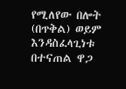የሚለየው በሎት (በጥቅል) ወይም እንዳስፈላጊነቱ በተናጠል ዋጋ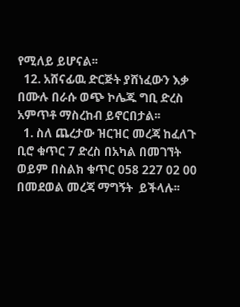የሚለይ ይሆናል፡፡
  12. አሸናፊዉ ድርጅት ያሸነፈውን እቃ በሙሉ በራሱ ወጭ ኮሌጁ ግቢ ድረስ አምጥቶ ማስረከብ ይኖርበታል፡፡
  1. ስለ ጨረታው ዝርዝር መረጃ ከፈለጉ ቢሮ ቁጥር 7 ድረስ በአካል በመገኘት ወይም በስልክ ቁጥር 058 227 02 00 በመደወል መረጃ ማግኝት  ይችላሉ፡፡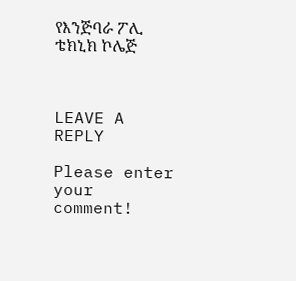የእንጅባራ ፖሊ ቴክኒክ ኮሌጅ



LEAVE A REPLY

Please enter your comment!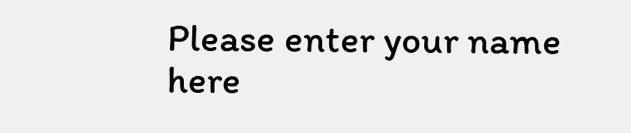Please enter your name here